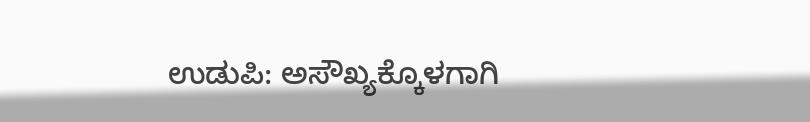ಉಡುಪಿ: ಅಸೌಖ್ಯಕ್ಕೊಳಗಾಗಿ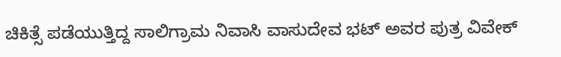ಚಿಕಿತ್ಸೆ ಪಡೆಯುತ್ತಿದ್ದ ಸಾಲಿಗ್ರಾಮ ನಿವಾಸಿ ವಾಸುದೇವ ಭಟ್ ಅವರ ಪುತ್ರ ವಿವೇಕ್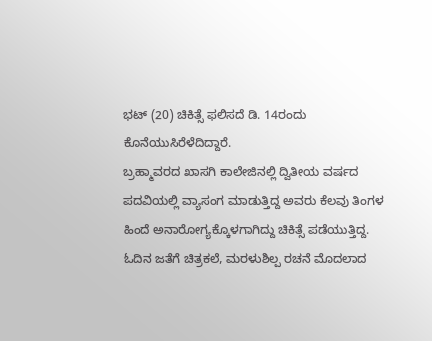ಭಟ್ (20) ಚಿಕಿತ್ಸೆ ಫಲಿಸದೆ ಡಿ. 14ರಂದು ಕೊನೆಯುಸಿರೆಳೆದಿದ್ದಾರೆ.
ಬ್ರಹ್ಮಾವರದ ಖಾಸಗಿ ಕಾಲೇಜಿನಲ್ಲಿ ದ್ವಿತೀಯ ವರ್ಷದ ಪದವಿಯಲ್ಲಿ ವ್ಯಾಸಂಗ ಮಾಡುತ್ತಿದ್ದ ಅವರು ಕೆಲವು ತಿಂಗಳ ಹಿಂದೆ ಅನಾರೋಗ್ಯಕ್ಕೊಳಗಾಗಿದ್ದು ಚಿಕಿತ್ಸೆ ಪಡೆಯುತ್ತಿದ್ದ. ಓದಿನ ಜತೆಗೆ ಚಿತ್ರಕಲೆ, ಮರಳುಶಿಲ್ಪ ರಚನೆ ಮೊದಲಾದ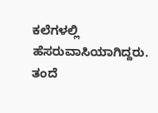ಕಲೆಗಳಲ್ಲಿ ಹೆಸರುವಾಸಿಯಾಗಿದ್ದರು. ತಂದೆ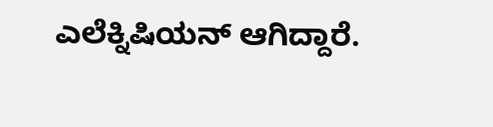ಎಲೆಕ್ನಿಷಿಯನ್ ಆಗಿದ್ದಾರೆ.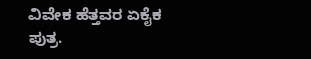ವಿವೇಕ ಹೆತ್ತವರ ಏಕೈಕ ಪುತ್ರ.